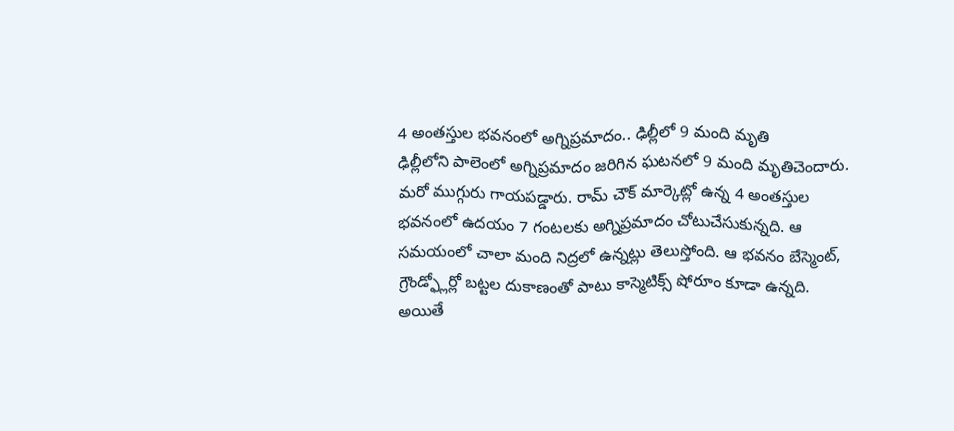4 అంతస్తుల భవనంలో అగ్నిప్రమాదం.. ఢిల్లీలో 9 మంది మృతి
ఢిల్లీలోని పాలెంలో అగ్నిప్రమాదం జరిగిన ఘటనలో 9 మంది మృతిచెందారు. మరో ముగ్గురు గాయపడ్డారు. రామ్ చౌక్ మార్కెట్లో ఉన్న 4 అంతస్తుల భవనంలో ఉదయం 7 గంటలకు అగ్నిప్రమాదం చోటుచేసుకున్నది. ఆ సమయంలో చాలా మంది నిద్రలో ఉన్నట్లు తెలుస్తోంది. ఆ భవనం బేస్మెంట్, గ్రౌండ్ఫ్లోర్లో బట్టల దుకాణంతో పాటు కాస్మెటిక్స్ షోరూం కూడా ఉన్నది. అయితే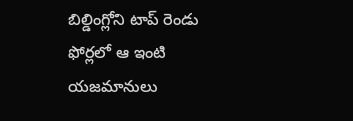బిల్డింగ్లోని టాప్ రెండు ఫోర్లలో ఆ ఇంటి యజమానులు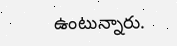ఉంటున్నారు.